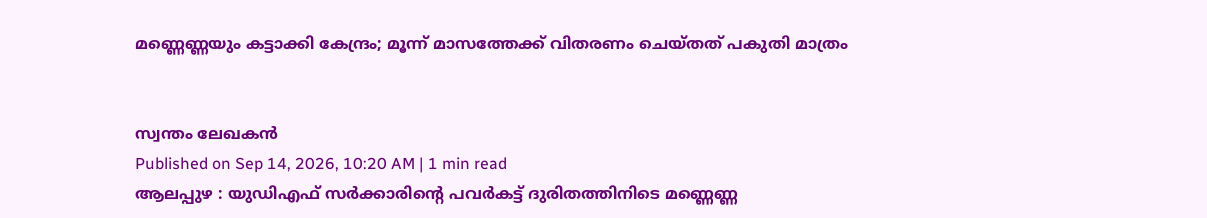മണ്ണെണ്ണയും കട്ടാക്കി കേന്ദ്രം; മൂന്ന് മാസത്തേക്ക് വിതരണം ചെയ്തത് പകുതി മാത്രം


സ്വന്തം ലേഖകൻ
Published on Sep 14, 2026, 10:20 AM | 1 min read
ആലപ്പുഴ : യുഡിഎഫ് സർക്കാരിന്റെ പവർകട്ട് ദുരിതത്തിനിടെ മണ്ണെണ്ണ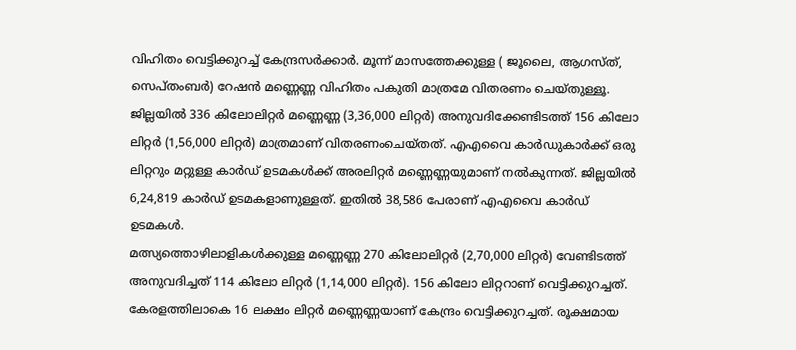വിഹിതം വെട്ടിക്കുറച്ച് കേന്ദ്രസർക്കാർ. മൂന്ന് മാസത്തേക്കുള്ള ( ജൂലൈ, ആഗസ്ത്, സെപ്തംബർ) റേഷൻ മണ്ണെണ്ണ വിഹിതം പകുതി മാത്രമേ വിതരണം ചെയ്തുള്ളൂ. ജില്ലയിൽ 336 കിലോലിറ്റർ മണ്ണെണ്ണ (3,36,000 ലിറ്റർ) അനുവദിക്കേണ്ടിടത്ത് 156 കിലോ ലിറ്റർ (1,56,000 ലിറ്റർ) മാത്രമാണ് വിതരണംചെയ്തത്. എഎവൈ കാർഡുകാർക്ക് ഒരു ലിറ്ററും മറ്റുള്ള കാർഡ് ഉടമകൾക്ക് അരലിറ്റർ മണ്ണെണ്ണയുമാണ് നൽകുന്നത്. ജില്ലയിൽ 6,24,819 കാർഡ് ഉടമകളാണുള്ളത്. ഇതിൽ 38,586 പേരാണ് എഎവൈ കാർഡ് ഉടമകൾ.
മത്സ്യത്തൊഴിലാളികൾക്കുള്ള മണ്ണെണ്ണ 270 കിലോലിറ്റർ (2,70,000 ലിറ്റർ) വേണ്ടിടത്ത് അനുവദിച്ചത് 114 കിലോ ലിറ്റർ (1,14,000 ലിറ്റർ). 156 കിലോ ലിറ്ററാണ് വെട്ടിക്കുറച്ചത്. കേരളത്തിലാകെ 16 ലക്ഷം ലിറ്റർ മണ്ണെണ്ണയാണ് കേന്ദ്രം വെട്ടിക്കുറച്ചത്. രൂക്ഷമായ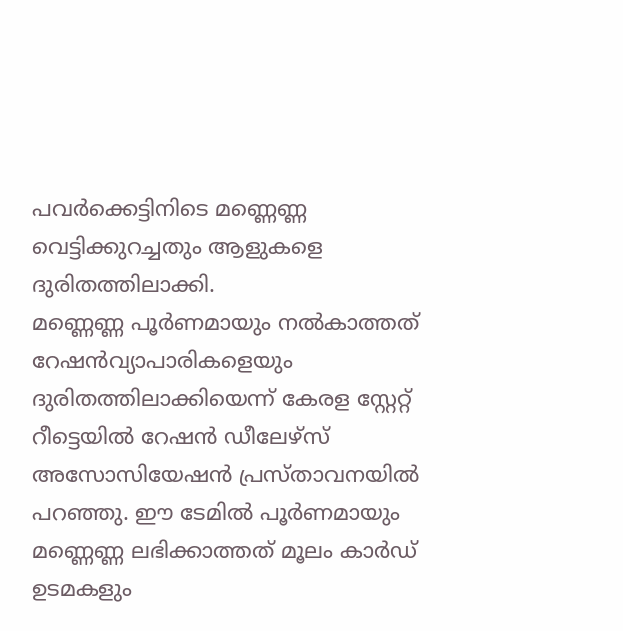പവർക്കെട്ടിനിടെ മണ്ണെണ്ണ വെട്ടിക്കുറച്ചതും ആളുകളെ ദുരിതത്തിലാക്കി.
മണ്ണെണ്ണ പൂർണമായും നൽകാത്തത് റേഷൻവ്യാപാരികളെയും ദുരിതത്തിലാക്കിയെന്ന് കേരള സ്റ്റേറ്റ് റീട്ടെയിൽ റേഷൻ ഡീലേഴ്സ് അസോസിയേഷൻ പ്രസ്താവനയിൽ പറഞ്ഞു. ഈ ടേമിൽ പൂർണമായും മണ്ണെണ്ണ ലഭിക്കാത്തത് മൂലം കാർഡ് ഉടമകളും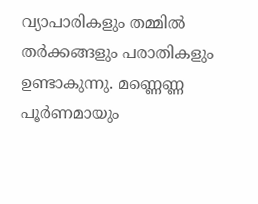വ്യാപാരികളും തമ്മിൽ തർക്കങ്ങളും പരാതികളും ഉണ്ടാകുന്നു. മണ്ണെണ്ണ പൂർണമായും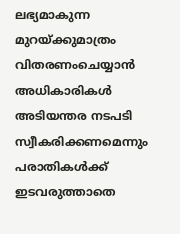ലഭ്യമാകുന്ന മുറയ്ക്കുമാത്രം വിതരണംചെയ്യാൻ അധികാരികൾ അടിയന്തര നടപടി സ്വീകരിക്കണമെന്നും പരാതികൾക്ക് ഇടവരുത്താതെ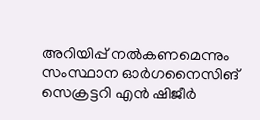അറിയിപ്പ് നൽകണമെന്നും സംസ്ഥാന ഓർഗനൈസിങ് സെക്രട്ടറി എൻ ഷിജീർ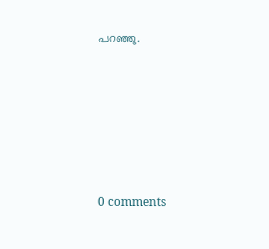പറഞ്ഞു.









0 comments